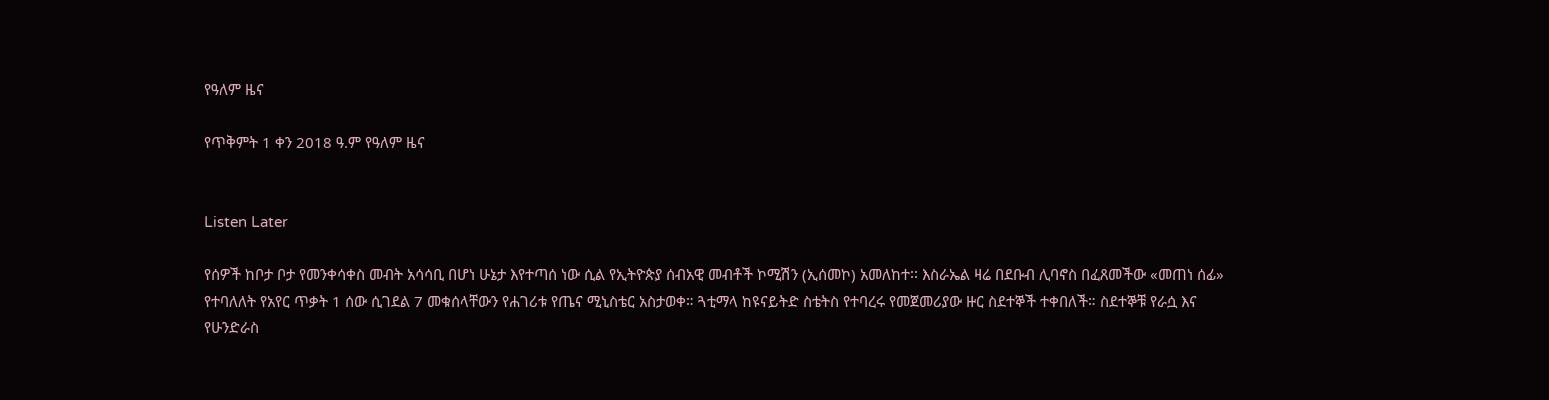የዓለም ዜና

የጥቅምት 1 ቀን 2018 ዓ.ም የዓለም ዜና


Listen Later

የሰዎች ከቦታ ቦታ የመንቀሳቀስ መብት አሳሳቢ በሆነ ሁኔታ እየተጣሰ ነው ሲል የኢትዮጵያ ሰብአዊ መብቶች ኮሚሽን (ኢሰመኮ) አመለከተ፡፡ እስራኤል ዛሬ በደቡብ ሊባኖስ በፈጸመችው «መጠነ ሰፊ» የተባለለት የአየር ጥቃት 1 ሰው ሲገደል 7 መቁሰላቸውን የሐገሪቱ የጤና ሚኒስቴር አስታወቀ። ጓቲማላ ከዩናይትድ ስቴትስ የተባረሩ የመጀመሪያው ዙር ስደተኞች ተቀበለች። ስደተኞቹ የራሷ እና የሁንድራስ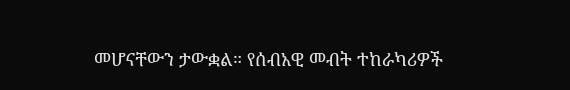መሆናቸውን ታውቋል። የሰብአዊ መብት ተከራካሪዎች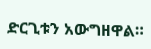ድርጊቱን አውግዘዋል።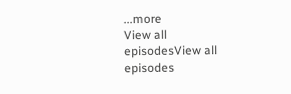...more
View all episodesView all episodes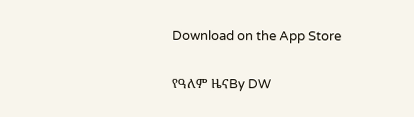Download on the App Store

የዓለም ዜናBy DW